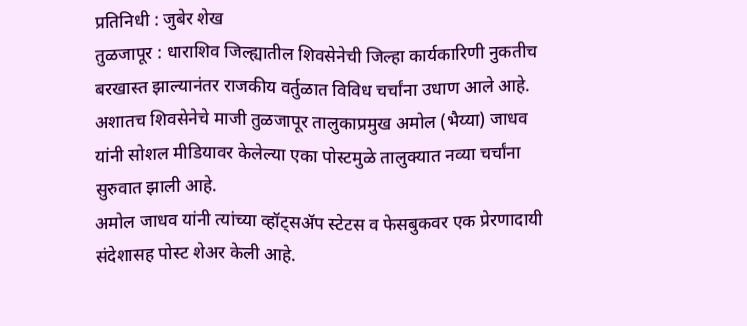प्रतिनिधी : जुबेर शेख
तुळजापूर : धाराशिव जिल्ह्यातील शिवसेनेची जिल्हा कार्यकारिणी नुकतीच बरखास्त झाल्यानंतर राजकीय वर्तुळात विविध चर्चांना उधाण आले आहे. अशातच शिवसेनेचे माजी तुळजापूर तालुकाप्रमुख अमोल (भैय्या) जाधव यांनी सोशल मीडियावर केलेल्या एका पोस्टमुळे तालुक्यात नव्या चर्चांना सुरुवात झाली आहे.
अमोल जाधव यांनी त्यांच्या व्हॉट्सॲप स्टेटस व फेसबुकवर एक प्रेरणादायी संदेशासह पोस्ट शेअर केली आहे.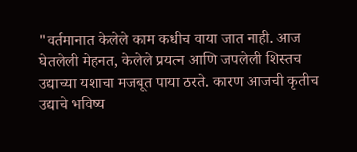"वर्तमानात केलेले काम कधीच वाया जात नाही. आज घेतलेली मेहनत, केलेले प्रयत्न आणि जपलेली शिस्तच उद्याच्या यशाचा मजबूत पाया ठरते. कारण आजची कृतीच उद्याचे भविष्य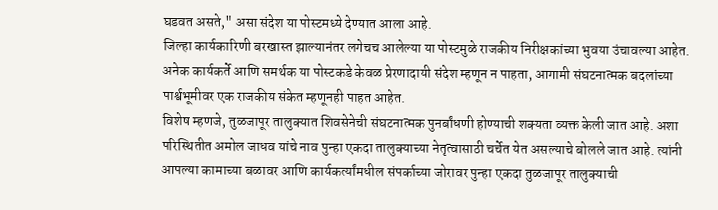घडवत असते," असा संदेश या पोस्टमध्ये देण्यात आला आहे.
जिल्हा कार्यकारिणी बरखास्त झाल्यानंतर लगेचच आलेल्या या पोस्टमुळे राजकीय निरीक्षकांच्या भुवया उंचावल्या आहेत. अनेक कार्यकर्ते आणि समर्थक या पोस्टकडे केवळ प्रेरणादायी संदेश म्हणून न पाहता, आगामी संघटनात्मक बदलांच्या पार्श्वभूमीवर एक राजकीय संकेत म्हणूनही पाहत आहेत.
विशेष म्हणजे, तुळजापूर तालुक्यात शिवसेनेची संघटनात्मक पुनर्बांधणी होण्याची शक्यता व्यक्त केली जात आहे. अशा परिस्थितीत अमोल जाधव यांचे नाव पुन्हा एकदा तालुक्याच्या नेतृत्वासाठी चर्चेत येत असल्याचे बोलले जात आहे. त्यांनी आपल्या कामाच्या बळावर आणि कार्यकर्त्यांमधील संपर्काच्या जोरावर पुन्हा एकदा तुळजापूर तालुक्याची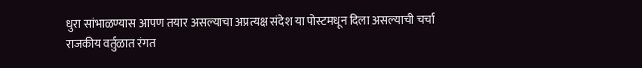धुरा सांभाळण्यास आपण तयार असल्याचा अप्रत्यक्ष संदेश या पोस्टमधून दिला असल्याची चर्चा राजकीय वर्तुळात रंगत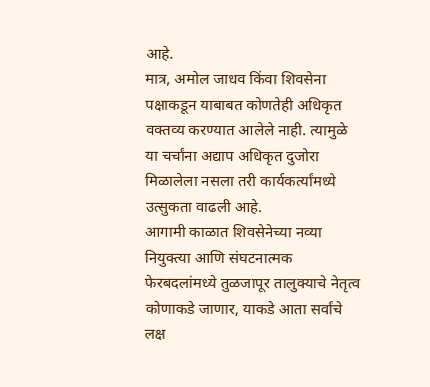आहे.
मात्र, अमोल जाधव किंवा शिवसेना पक्षाकडून याबाबत कोणतेही अधिकृत वक्तव्य करण्यात आलेले नाही. त्यामुळे या चर्चांना अद्याप अधिकृत दुजोरा मिळालेला नसला तरी कार्यकर्त्यांमध्ये उत्सुकता वाढली आहे.
आगामी काळात शिवसेनेच्या नव्या नियुक्त्या आणि संघटनात्मक फेरबदलांमध्ये तुळजापूर तालुक्याचे नेतृत्व कोणाकडे जाणार, याकडे आता सर्वांचे लक्ष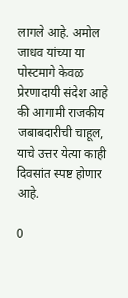लागले आहे. अमोल जाधव यांच्या या पोस्टमागे केवळ प्रेरणादायी संदेश आहे की आगामी राजकीय जबाबदारीची चाहूल, याचे उत्तर येत्या काही दिवसांत स्पष्ट होणार आहे.

0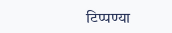टिप्पण्या